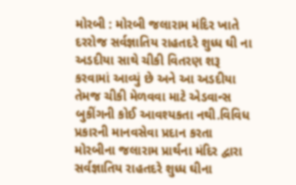મોરબી : મોરબી જલારામ મંદિર ખાતે દરરોજ સર્વજ્ઞાતિય રાહતદરે શુધ્ધ ઘી ના અડદીયા સાથે ચીકી વિતરણ શરૂ કરવામાં આવ્યું છે અને આ અડદીયા તેમજ ચીકી મેળવવા માટે એડવાન્સ બુકીંગની કોઈ આવશ્યકતા નથી.વિવિધ પ્રકારની માનવસેવા પ્રદાન કરતા મોરબીના જલારામ પ્રાર્થના મંદિર દ્વારા સર્વજ્ઞાતિય રાહતદરે શુધ્ધ ઘીના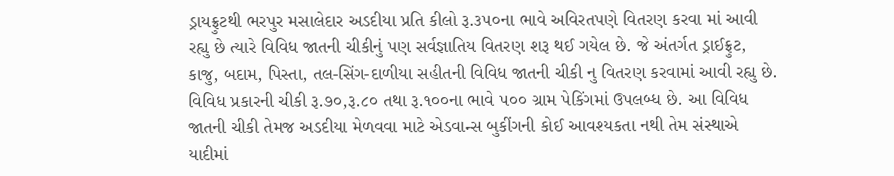ડ્રાયફ્રુટથી ભરપુર મસાલેદાર અડદીયા પ્રતિ કીલો રૂ.૩૫૦ના ભાવે અવિરતપણે વિતરણ કરવા માં આવી રહ્યુ છે ત્યારે વિવિધ જાતની ચીકીનું પણ સર્વજ્ઞાતિય વિતરણ શરૂ થઈ ગયેલ છે. જે અંતર્ગત ડ્રાઈફ્રુટ, કાજુ, બદામ, પિસ્તા, તલ-સિંગ-દાળીયા સહીતની વિવિધ જાતની ચીકી નુ વિતરણ કરવામાં આવી રહ્યુ છે. વિવિધ પ્રકારની ચીકી રૂ.૭૦,રૂ.૮૦ તથા રૂ.૧૦૦ના ભાવે ૫૦૦ ગ્રામ પેકિંગમાં ઉપલબ્ધ છે. આ વિવિધ જાતની ચીકી તેમજ અડદીયા મેળવવા માટે એડવાન્સ બુકીંગની કોઈ આવશ્યકતા નથી તેમ સંસ્થાએ યાદીમાં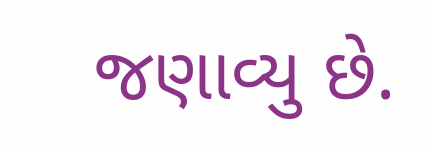જણાવ્યુ છે.